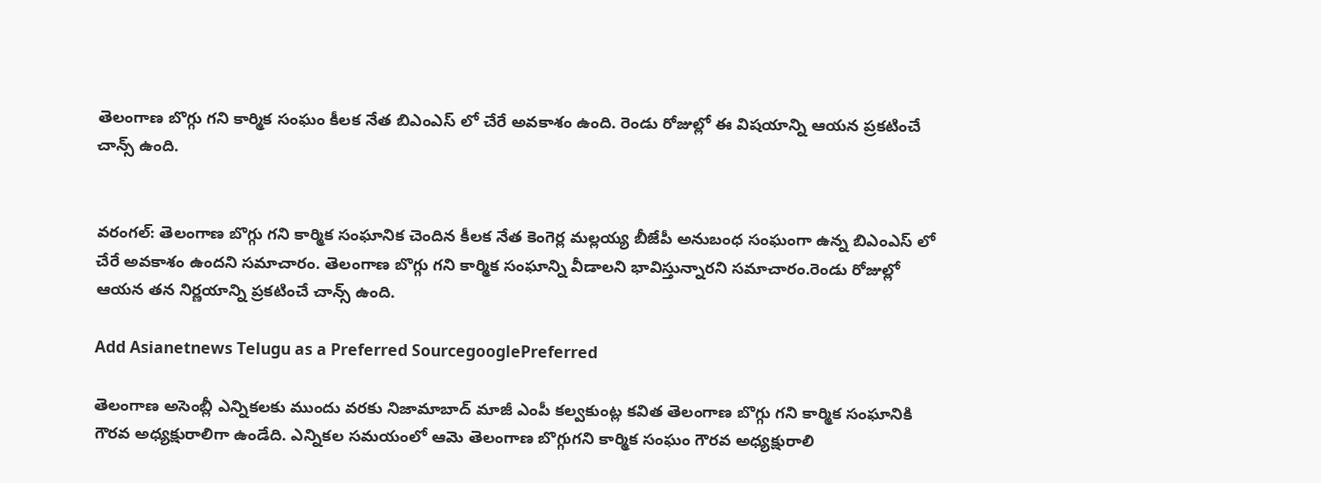తెలంగాణ బొగ్గు గని కార్మిక సంఘం కీలక నేత బిఎంఎస్ లో చేరే అవకాశం ఉంది. రెండు రోజుల్లో ఈ విషయాన్ని ఆయన ప్రకటించే చాన్స్ ఉంది.


వరంగల్: తెలంగాణ బొగ్గు గని కార్మిక సంఘానిక చెందిన కీలక నేత కెంగెర్ల మల్లయ్య బీజేపీ అనుబంధ సంఘంగా ఉన్న బిఎంఎస్ లో చేరే అవకాశం ఉందని సమాచారం. తెలంగాణ బొగ్గు గని కార్మిక సంఘాన్ని వీడాలని భావిస్తున్నారని సమాచారం.రెండు రోజుల్లో ఆయన తన నిర్ణయాన్ని ప్రకటించే చాన్స్ ఉంది.

Add Asianetnews Telugu as a Preferred SourcegooglePreferred

తెలంగాణ అసెంబ్లీ ఎన్నికలకు ముందు వరకు నిజామాబాద్ మాజీ ఎంపీ కల్వకుంట్ల కవిత తెలంగాణ బొగ్గు గని కార్మిక సంఘానికి గౌరవ అధ్యక్షురాలిగా ఉండేది. ఎన్నికల సమయంలో ఆమె తెలంగాణ బొగ్గుగని కార్మిక సంఘం గౌరవ అధ్యక్షురాలి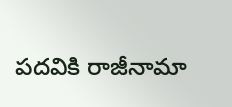పదవికి రాజీనామా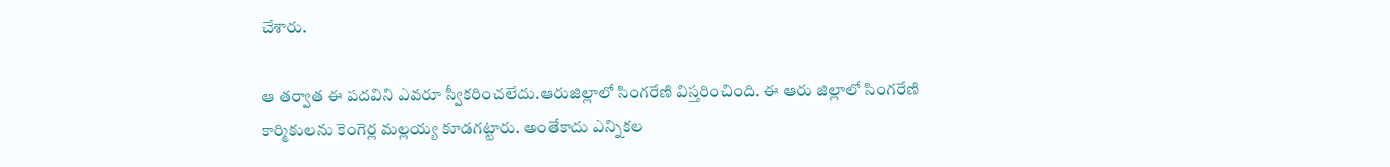చేశారు.

ఆ తర్వాత ఈ పదవిని ఎవరూ స్వీకరించలేదు.ఆరుజిల్లాలో సింగరేణి విస్తరించింది. ఈ ఆరు జిల్లాలో సింగరేణి కార్మికులను కెంగెర్ల మల్లయ్య కూడగట్టారు. అంతేకాదు ఎన్నికల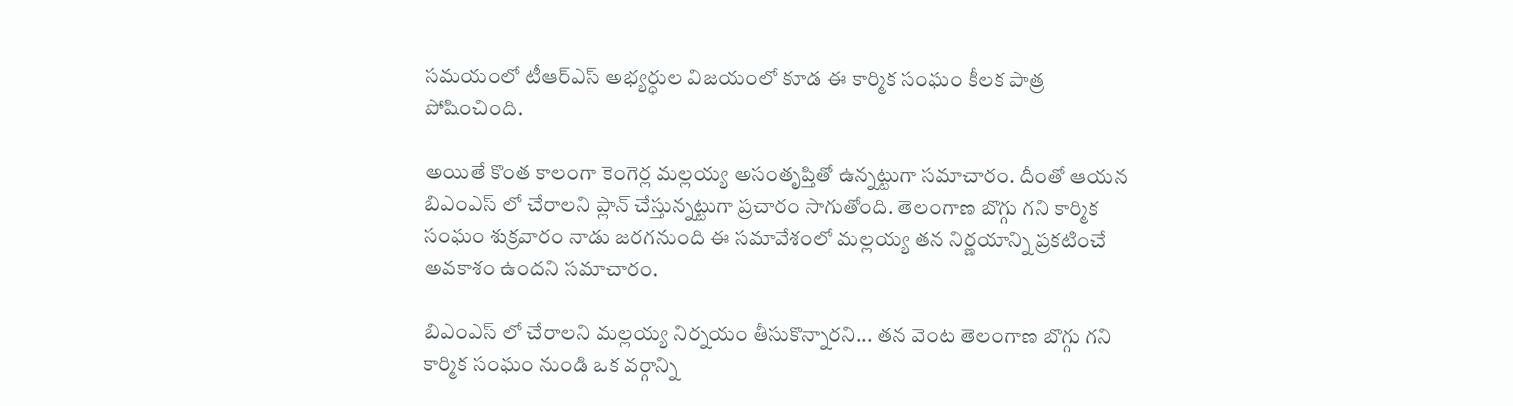సమయంలో టీఆర్ఎస్ అభ్యర్ధుల విజయంలో కూడ ఈ కార్మిక సంఘం కీలక పాత్ర పోషించింది.

అయితే కొంత కాలంగా కెంగెర్ల మల్లయ్య అసంతృప్తితో ఉన్నట్టుగా సమాచారం. దీంతో ఆయన బిఎంఎస్ లో చేరాలని ప్లాన్ చేస్తున్నట్టుగా ప్రచారం సాగుతోంది. తెలంగాణ బొగ్గు గని కార్మిక సంఘం శుక్రవారం నాడు జరగనుంది ఈ సమావేశంలో మల్లయ్య తన నిర్ణయాన్ని ప్రకటించే అవకాశం ఉందని సమాచారం.

బిఎంఎస్ లో చేరాలని మల్లయ్య నిర్నయం తీసుకొన్నారని... తన వెంట తెలంగాణ బొగ్గు గని కార్మిక సంఘం నుండి ఒక వర్గాన్ని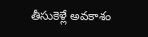తీసుకెళ్లే అవకాశం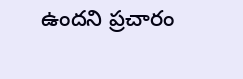ఉందని ప్రచారం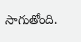సాగుతోంది.